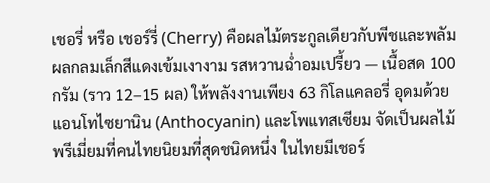เชอรี่ หรือ เชอร์รี่ (Cherry) คือผลไม้ตระกูลเดียวกับพีชและพลัม ผลกลมเล็กสีแดงเข้มเงางาม รสหวานฉ่ำอมเปรี้ยว — เนื้อสด 100 กรัม (ราว 12–15 ผล) ให้พลังงานเพียง 63 กิโลแคลอรี่ อุดมด้วย แอนโทไซยานิน (Anthocyanin) และโพแทสเซียม จัดเป็นผลไม้พรีเมี่ยมที่คนไทยนิยมที่สุดชนิดหนึ่ง ในไทยมีเชอร์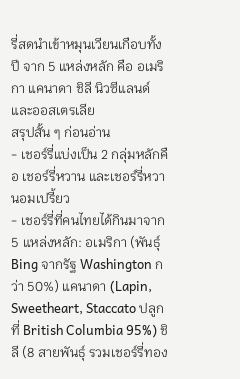รี่สดนำเข้าหมุนเวียนเกือบทั้งปี จาก 5 แหล่งหลัก คือ อเมริกา แคนาดา ชิลี นิวซีแลนด์ และออสเตรเลีย
สรุปสั้น ๆ ก่อนอ่าน
- เชอร์รี่แบ่งเป็น 2 กลุ่มหลักคือ เชอร์รี่หวาน และเชอร์รี่หวานอมเปรี้ยว
- เชอร์รี่ที่คนไทยได้กินมาจาก 5 แหล่งหลัก: อเมริกา (พันธุ์ Bing จากรัฐ Washington กว่า 50%) แคนาดา (Lapin, Sweetheart, Staccato ปลูกที่ British Columbia 95%) ชิลี (8 สายพันธุ์ รวมเชอร์รี่ทอง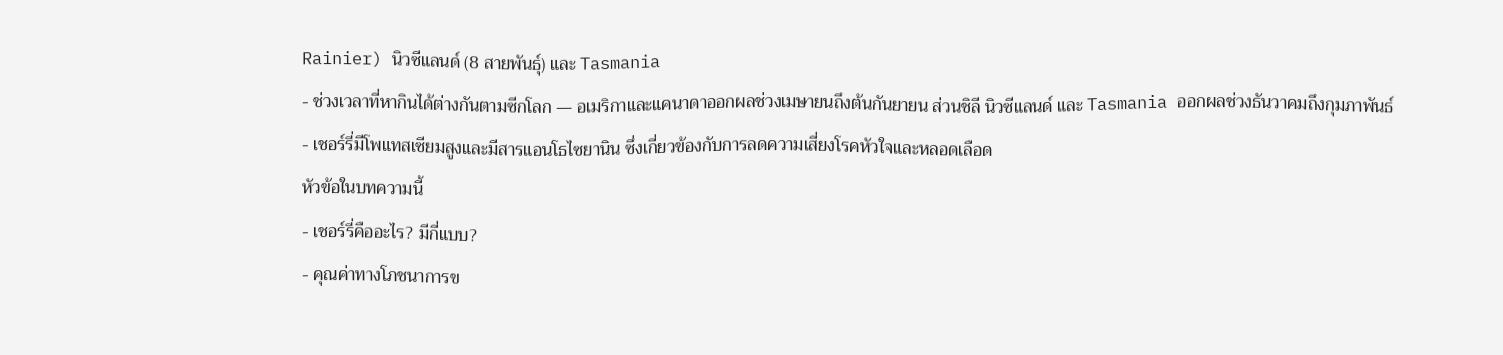Rainier) นิวซีแลนด์ (8 สายพันธุ์) และ Tasmania
- ช่วงเวลาที่หากินได้ต่างกันตามซีกโลก — อเมริกาและแคนาดาออกผลช่วงเมษายนถึงต้นกันยายน ส่วนชิลี นิวซีแลนด์ และ Tasmania ออกผลช่วงธันวาคมถึงกุมภาพันธ์
- เชอร์รี่มีโพแทสเซียมสูงและมีสารแอนโธไซยานิน ซึ่งเกี่ยวข้องกับการลดความเสี่ยงโรคหัวใจและหลอดเลือด
หัวข้อในบทความนี้
- เชอร์รี่คืออะไร? มีกี่แบบ?
- คุณค่าทางโภชนาการข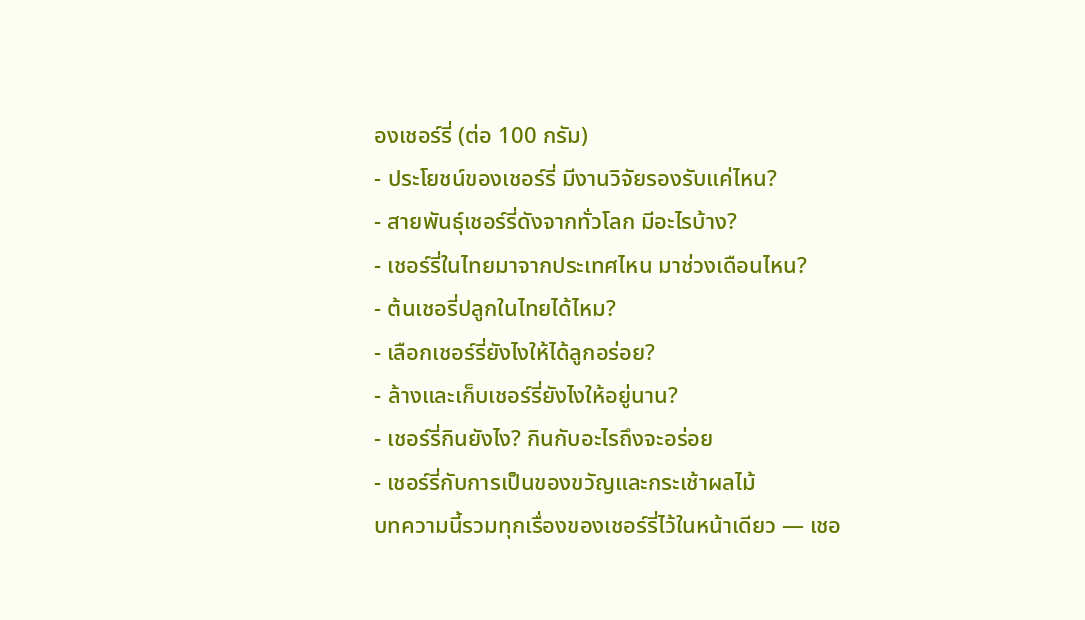องเชอร์รี่ (ต่อ 100 กรัม)
- ประโยชน์ของเชอร์รี่ มีงานวิจัยรองรับแค่ไหน?
- สายพันธุ์เชอร์รี่ดังจากทั่วโลก มีอะไรบ้าง?
- เชอร์รี่ในไทยมาจากประเทศไหน มาช่วงเดือนไหน?
- ต้นเชอรี่ปลูกในไทยได้ไหม?
- เลือกเชอร์รี่ยังไงให้ได้ลูกอร่อย?
- ล้างและเก็บเชอร์รี่ยังไงให้อยู่นาน?
- เชอร์รี่กินยังไง? กินกับอะไรถึงจะอร่อย
- เชอร์รี่กับการเป็นของขวัญและกระเช้าผลไม้
บทความนี้รวมทุกเรื่องของเชอร์รี่ไว้ในหน้าเดียว — เชอ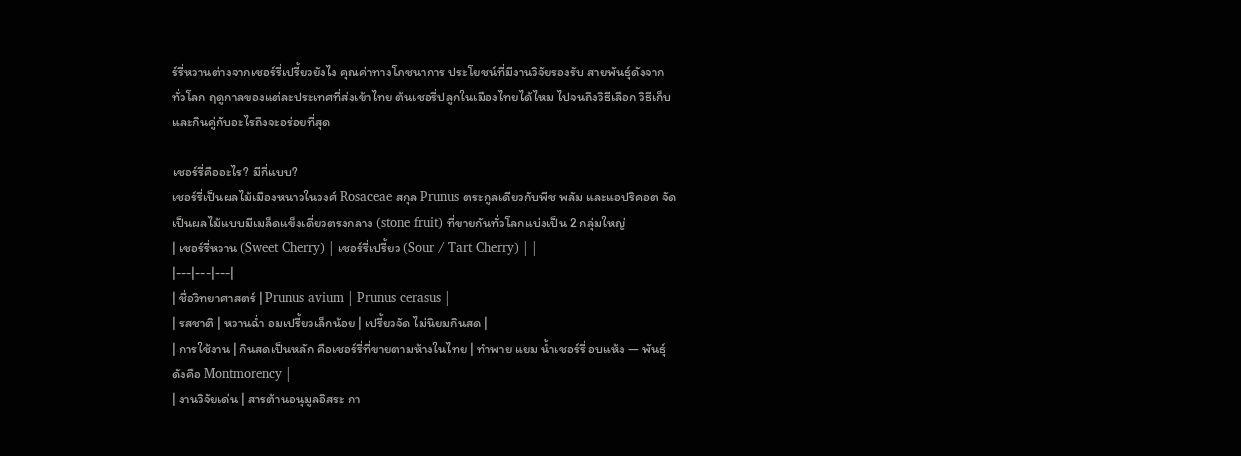ร์รี่หวานต่างจากเชอร์รี่เปรี้ยวยังไง คุณค่าทางโภชนาการ ประโยชน์ที่มีงานวิจัยรองรับ สายพันธุ์ดังจากทั่วโลก ฤดูกาลของแต่ละประเทศที่ส่งเข้าไทย ต้นเชอรี่ปลูกในเมืองไทยได้ไหม ไปจนถึงวิธีเลือก วิธีเก็บ และกินคู่กับอะไรถึงจะอร่อยที่สุด

เชอร์รี่คืออะไร? มีกี่แบบ?
เชอร์รี่เป็นผลไม้เมืองหนาวในวงศ์ Rosaceae สกุล Prunus ตระกูลเดียวกับพีช พลัม และแอปริคอต จัดเป็นผลไม้แบบมีเมล็ดแข็งเดี่ยวตรงกลาง (stone fruit) ที่ขายกันทั่วโลกแบ่งเป็น 2 กลุ่มใหญ่
| เชอร์รี่หวาน (Sweet Cherry) | เชอร์รี่เปรี้ยว (Sour / Tart Cherry) | |
|---|---|---|
| ชื่อวิทยาศาสตร์ | Prunus avium | Prunus cerasus |
| รสชาติ | หวานฉ่ำ อมเปรี้ยวเล็กน้อย | เปรี้ยวจัด ไม่นิยมกินสด |
| การใช้งาน | กินสดเป็นหลัก คือเชอร์รี่ที่ขายตามห้างในไทย | ทำพาย แยม น้ำเชอร์รี่ อบแห้ง — พันธุ์ดังคือ Montmorency |
| งานวิจัยเด่น | สารต้านอนุมูลอิสระ กา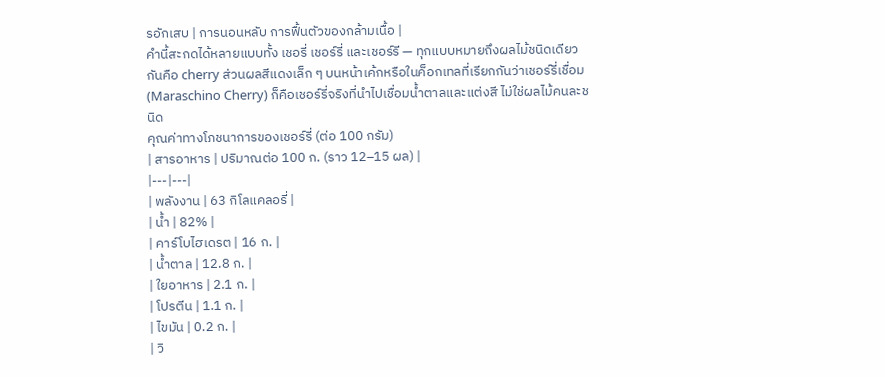รอักเสบ | การนอนหลับ การฟื้นตัวของกล้ามเนื้อ |
คำนี้สะกดได้หลายแบบทั้ง เชอรี่ เชอร์รี่ และเชอร์รี — ทุกแบบหมายถึงผลไม้ชนิดเดียวกันคือ cherry ส่วนผลสีแดงเล็ก ๆ บนหน้าเค้กหรือในค็อกเทลที่เรียกกันว่าเชอร์รี่เชื่อม (Maraschino Cherry) ก็คือเชอร์รี่จริงที่นำไปเชื่อมน้ำตาลและแต่งสี ไม่ใช่ผลไม้คนละชนิด
คุณค่าทางโภชนาการของเชอร์รี่ (ต่อ 100 กรัม)
| สารอาหาร | ปริมาณต่อ 100 ก. (ราว 12–15 ผล) |
|---|---|
| พลังงาน | 63 กิโลแคลอรี่ |
| น้ำ | 82% |
| คาร์โบไฮเดรต | 16 ก. |
| น้ำตาล | 12.8 ก. |
| ใยอาหาร | 2.1 ก. |
| โปรตีน | 1.1 ก. |
| ไขมัน | 0.2 ก. |
| วิ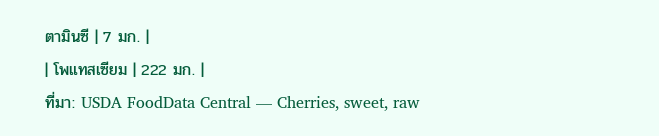ตามินซี | 7 มก. |
| โพแทสเซียม | 222 มก. |
ที่มา: USDA FoodData Central — Cherries, sweet, raw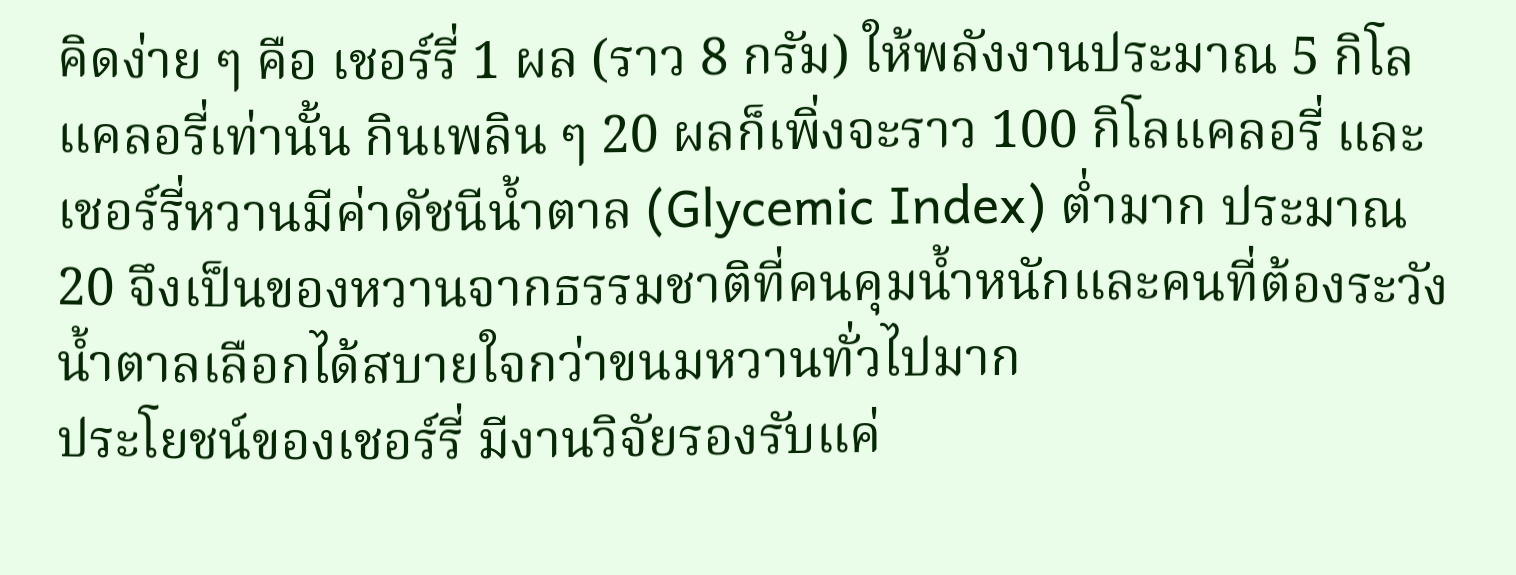คิดง่าย ๆ คือ เชอร์รี่ 1 ผล (ราว 8 กรัม) ให้พลังงานประมาณ 5 กิโลแคลอรี่เท่านั้น กินเพลิน ๆ 20 ผลก็เพิ่งจะราว 100 กิโลแคลอรี่ และเชอร์รี่หวานมีค่าดัชนีน้ำตาล (Glycemic Index) ต่ำมาก ประมาณ 20 จึงเป็นของหวานจากธรรมชาติที่คนคุมน้ำหนักและคนที่ต้องระวังน้ำตาลเลือกได้สบายใจกว่าขนมหวานทั่วไปมาก
ประโยชน์ของเชอร์รี่ มีงานวิจัยรองรับแค่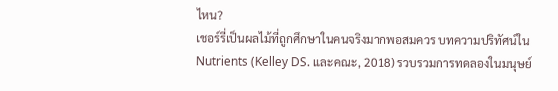ไหน?
เชอร์รี่เป็นผลไม้ที่ถูกศึกษาในคนจริงมากพอสมควร บทความปริทัศน์ใน Nutrients (Kelley DS. และคณะ, 2018) รวบรวมการทดลองในมนุษย์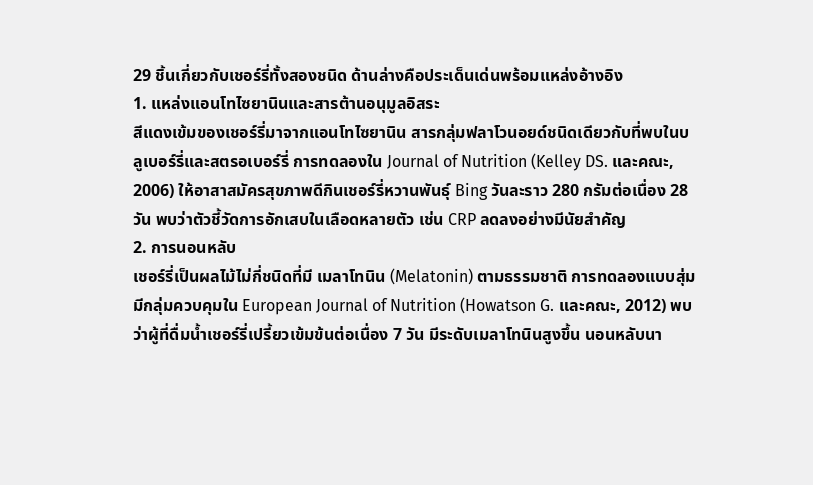29 ชิ้นเกี่ยวกับเชอร์รี่ทั้งสองชนิด ด้านล่างคือประเด็นเด่นพร้อมแหล่งอ้างอิง
1. แหล่งแอนโทไซยานินและสารต้านอนุมูลอิสระ
สีแดงเข้มของเชอร์รี่มาจากแอนโทไซยานิน สารกลุ่มฟลาโวนอยด์ชนิดเดียวกับที่พบในบลูเบอร์รี่และสตรอเบอร์รี่ การทดลองใน Journal of Nutrition (Kelley DS. และคณะ, 2006) ให้อาสาสมัครสุขภาพดีกินเชอร์รี่หวานพันธุ์ Bing วันละราว 280 กรัมต่อเนื่อง 28 วัน พบว่าตัวชี้วัดการอักเสบในเลือดหลายตัว เช่น CRP ลดลงอย่างมีนัยสำคัญ
2. การนอนหลับ
เชอร์รี่เป็นผลไม้ไม่กี่ชนิดที่มี เมลาโทนิน (Melatonin) ตามธรรมชาติ การทดลองแบบสุ่มมีกลุ่มควบคุมใน European Journal of Nutrition (Howatson G. และคณะ, 2012) พบว่าผู้ที่ดื่มน้ำเชอร์รี่เปรี้ยวเข้มข้นต่อเนื่อง 7 วัน มีระดับเมลาโทนินสูงขึ้น นอนหลับนา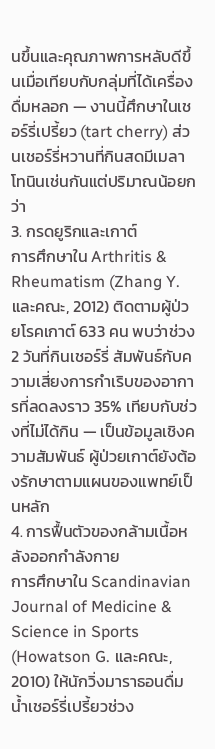นขึ้นและคุณภาพการหลับดีขึ้นเมื่อเทียบกับกลุ่มที่ได้เครื่องดื่มหลอก — งานนี้ศึกษาในเชอร์รี่เปรี้ยว (tart cherry) ส่วนเชอร์รี่หวานที่กินสดมีเมลาโทนินเช่นกันแต่ปริมาณน้อยกว่า
3. กรดยูริกและเกาต์
การศึกษาใน Arthritis & Rheumatism (Zhang Y. และคณะ, 2012) ติดตามผู้ป่วยโรคเกาต์ 633 คน พบว่าช่วง 2 วันที่กินเชอร์รี่ สัมพันธ์กับความเสี่ยงการกำเริบของอาการที่ลดลงราว 35% เทียบกับช่วงที่ไม่ได้กิน — เป็นข้อมูลเชิงความสัมพันธ์ ผู้ป่วยเกาต์ยังต้องรักษาตามแผนของแพทย์เป็นหลัก
4. การฟื้นตัวของกล้ามเนื้อหลังออกกำลังกาย
การศึกษาใน Scandinavian Journal of Medicine & Science in Sports (Howatson G. และคณะ, 2010) ให้นักวิ่งมาราธอนดื่มน้ำเชอร์รี่เปรี้ยวช่วง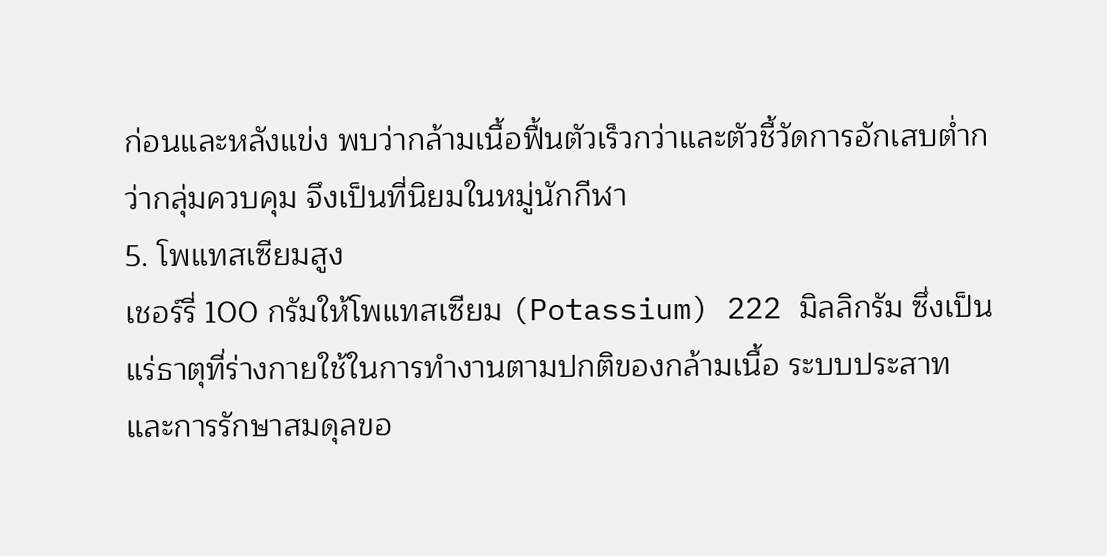ก่อนและหลังแข่ง พบว่ากล้ามเนื้อฟื้นตัวเร็วกว่าและตัวชี้วัดการอักเสบต่ำกว่ากลุ่มควบคุม จึงเป็นที่นิยมในหมู่นักกีฬา
5. โพแทสเซียมสูง
เชอร์รี่ 100 กรัมให้โพแทสเซียม (Potassium) 222 มิลลิกรัม ซึ่งเป็นแร่ธาตุที่ร่างกายใช้ในการทำงานตามปกติของกล้ามเนื้อ ระบบประสาท และการรักษาสมดุลขอ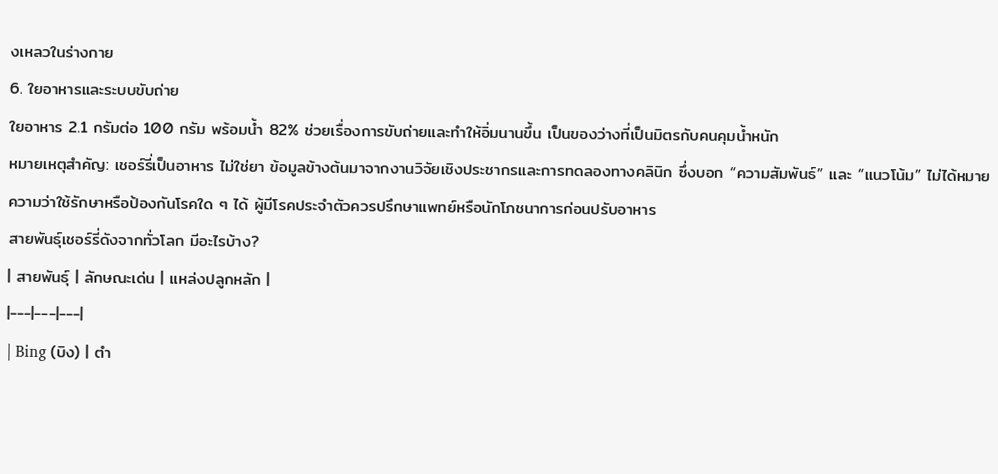งเหลวในร่างกาย
6. ใยอาหารและระบบขับถ่าย
ใยอาหาร 2.1 กรัมต่อ 100 กรัม พร้อมน้ำ 82% ช่วยเรื่องการขับถ่ายและทำให้อิ่มนานขึ้น เป็นของว่างที่เป็นมิตรกับคนคุมน้ำหนัก
หมายเหตุสำคัญ: เชอร์รี่เป็นอาหาร ไม่ใช่ยา ข้อมูลข้างต้นมาจากงานวิจัยเชิงประชากรและการทดลองทางคลินิก ซึ่งบอก “ความสัมพันธ์” และ “แนวโน้ม” ไม่ได้หมายความว่าใช้รักษาหรือป้องกันโรคใด ๆ ได้ ผู้มีโรคประจำตัวควรปรึกษาแพทย์หรือนักโภชนาการก่อนปรับอาหาร
สายพันธุ์เชอร์รี่ดังจากทั่วโลก มีอะไรบ้าง?
| สายพันธุ์ | ลักษณะเด่น | แหล่งปลูกหลัก |
|---|---|---|
| Bing (บิง) | ตำ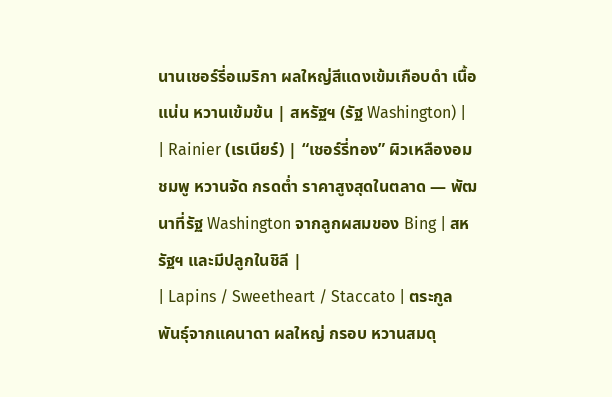นานเชอร์รี่อเมริกา ผลใหญ่สีแดงเข้มเกือบดำ เนื้อแน่น หวานเข้มข้น | สหรัฐฯ (รัฐ Washington) |
| Rainier (เรเนียร์) | “เชอร์รี่ทอง” ผิวเหลืองอมชมพู หวานจัด กรดต่ำ ราคาสูงสุดในตลาด — พัฒนาที่รัฐ Washington จากลูกผสมของ Bing | สหรัฐฯ และมีปลูกในชิลี |
| Lapins / Sweetheart / Staccato | ตระกูลพันธุ์จากแคนาดา ผลใหญ่ กรอบ หวานสมดุ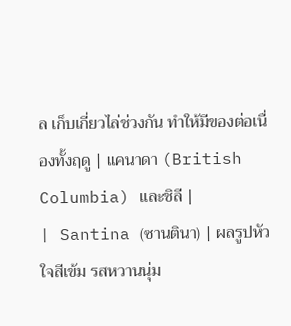ล เก็บเกี่ยวไล่ช่วงกัน ทำให้มีของต่อเนื่องทั้งฤดู | แคนาดา (British Columbia) และชิลี |
| Santina (ซานตินา) | ผลรูปหัวใจสีเข้ม รสหวานนุ่ม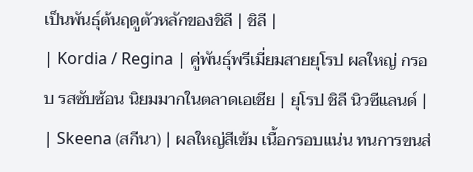เป็นพันธุ์ต้นฤดูตัวหลักของชิลี | ชิลี |
| Kordia / Regina | คู่พันธุ์พรีเมี่ยมสายยุโรป ผลใหญ่ กรอบ รสซับซ้อน นิยมมากในตลาดเอเชีย | ยุโรป ชิลี นิวซีแลนด์ |
| Skeena (สกีนา) | ผลใหญ่สีเข้ม เนื้อกรอบแน่น ทนการขนส่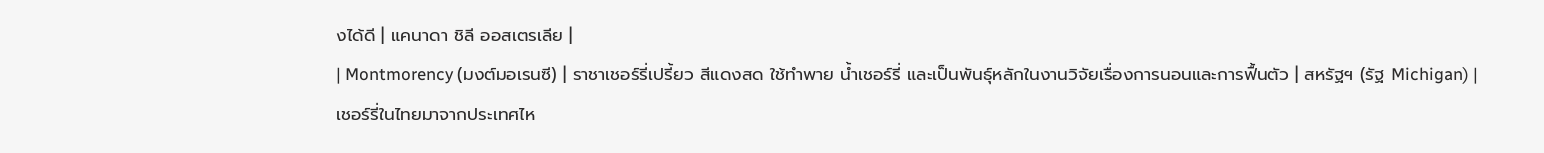งได้ดี | แคนาดา ชิลี ออสเตรเลีย |
| Montmorency (มงต์มอเรนซี) | ราชาเชอร์รี่เปรี้ยว สีแดงสด ใช้ทำพาย น้ำเชอร์รี่ และเป็นพันธุ์หลักในงานวิจัยเรื่องการนอนและการฟื้นตัว | สหรัฐฯ (รัฐ Michigan) |
เชอร์รี่ในไทยมาจากประเทศไห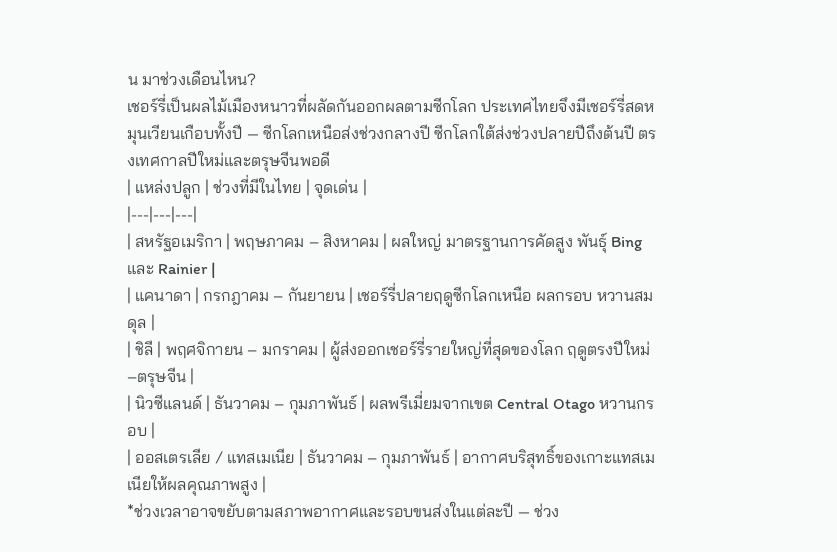น มาช่วงเดือนไหน?
เชอร์รี่เป็นผลไม้เมืองหนาวที่ผลัดกันออกผลตามซีกโลก ประเทศไทยจึงมีเชอร์รี่สดหมุนเวียนเกือบทั้งปี — ซีกโลกเหนือส่งช่วงกลางปี ซีกโลกใต้ส่งช่วงปลายปีถึงต้นปี ตรงเทศกาลปีใหม่และตรุษจีนพอดี
| แหล่งปลูก | ช่วงที่มีในไทย | จุดเด่น |
|---|---|---|
| สหรัฐอเมริกา | พฤษภาคม – สิงหาคม | ผลใหญ่ มาตรฐานการคัดสูง พันธุ์ Bing และ Rainier |
| แคนาดา | กรกฎาคม – กันยายน | เชอร์รี่ปลายฤดูซีกโลกเหนือ ผลกรอบ หวานสมดุล |
| ชิลี | พฤศจิกายน – มกราคม | ผู้ส่งออกเชอร์รี่รายใหญ่ที่สุดของโลก ฤดูตรงปีใหม่–ตรุษจีน |
| นิวซีแลนด์ | ธันวาคม – กุมภาพันธ์ | ผลพรีเมี่ยมจากเขต Central Otago หวานกรอบ |
| ออสเตรเลีย / แทสเมเนีย | ธันวาคม – กุมภาพันธ์ | อากาศบริสุทธิ์ของเกาะแทสเมเนียให้ผลคุณภาพสูง |
*ช่วงเวลาอาจขยับตามสภาพอากาศและรอบขนส่งในแต่ละปี — ช่วง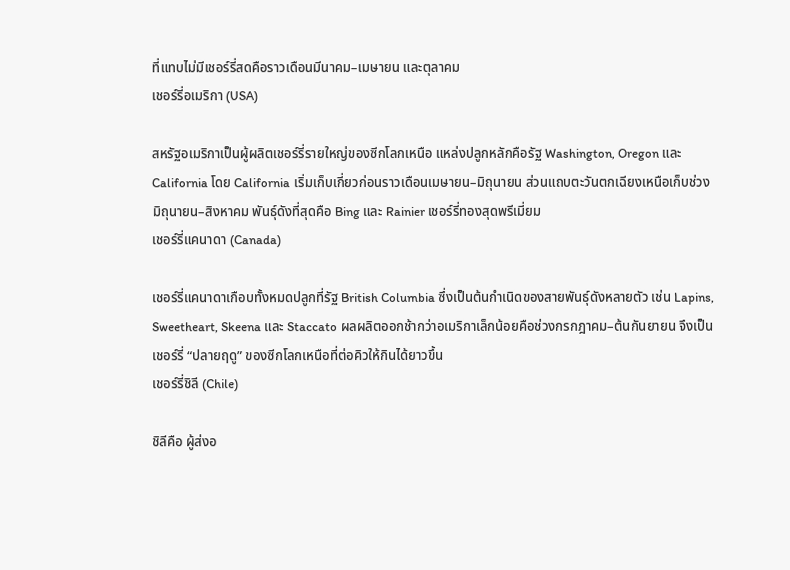ที่แทบไม่มีเชอร์รี่สดคือราวเดือนมีนาคม–เมษายน และตุลาคม
เชอร์รี่อเมริกา (USA)

สหรัฐอเมริกาเป็นผู้ผลิตเชอร์รี่รายใหญ่ของซีกโลกเหนือ แหล่งปลูกหลักคือรัฐ Washington, Oregon และ California โดย California เริ่มเก็บเกี่ยวก่อนราวเดือนเมษายน–มิถุนายน ส่วนแถบตะวันตกเฉียงเหนือเก็บช่วงมิถุนายน–สิงหาคม พันธุ์ดังที่สุดคือ Bing และ Rainier เชอร์รี่ทองสุดพรีเมี่ยม
เชอร์รี่แคนาดา (Canada)

เชอร์รี่แคนาดาเกือบทั้งหมดปลูกที่รัฐ British Columbia ซึ่งเป็นต้นกำเนิดของสายพันธุ์ดังหลายตัว เช่น Lapins, Sweetheart, Skeena และ Staccato ผลผลิตออกช้ากว่าอเมริกาเล็กน้อยคือช่วงกรกฎาคม–ต้นกันยายน จึงเป็นเชอร์รี่ “ปลายฤดู” ของซีกโลกเหนือที่ต่อคิวให้กินได้ยาวขึ้น
เชอร์รี่ชิลี (Chile)

ชิลีคือ ผู้ส่งอ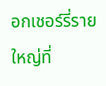อกเชอร์รี่รายใหญ่ที่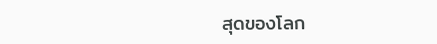สุดของโลก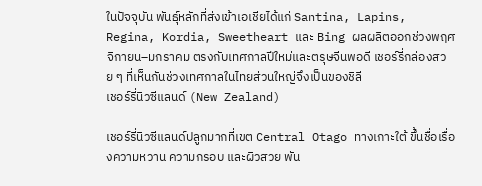ในปัจจุบัน พันธุ์หลักที่ส่งเข้าเอเชียได้แก่ Santina, Lapins, Regina, Kordia, Sweetheart และ Bing ผลผลิตออกช่วงพฤศจิกายน–มกราคม ตรงกับเทศกาลปีใหม่และตรุษจีนพอดี เชอร์รี่กล่องสวย ๆ ที่เห็นกันช่วงเทศกาลในไทยส่วนใหญ่จึงเป็นของชิลี
เชอร์รี่นิวซีแลนด์ (New Zealand)

เชอร์รี่นิวซีแลนด์ปลูกมากที่เขต Central Otago ทางเกาะใต้ ขึ้นชื่อเรื่องความหวาน ความกรอบ และผิวสวย พัน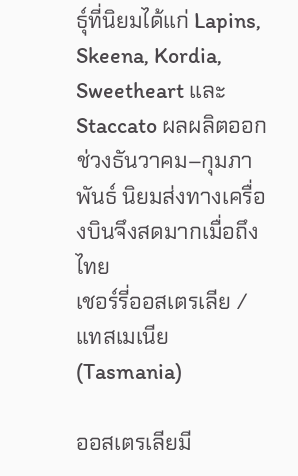ธุ์ที่นิยมได้แก่ Lapins, Skeena, Kordia, Sweetheart และ Staccato ผลผลิตออกช่วงธันวาคม–กุมภาพันธ์ นิยมส่งทางเครื่องบินจึงสดมากเมื่อถึงไทย
เชอร์รี่ออสเตรเลีย / แทสเมเนีย (Tasmania)

ออสเตรเลียมี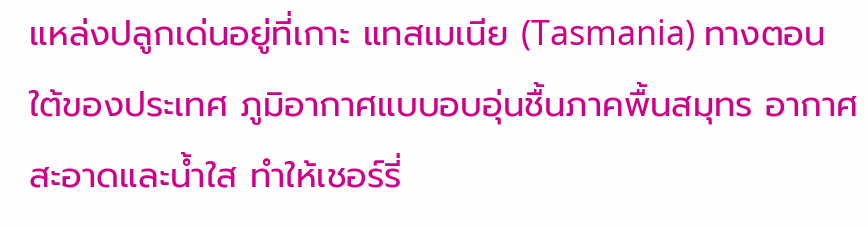แหล่งปลูกเด่นอยู่ที่เกาะ แทสเมเนีย (Tasmania) ทางตอนใต้ของประเทศ ภูมิอากาศแบบอบอุ่นชื้นภาคพื้นสมุทร อากาศสะอาดและน้ำใส ทำให้เชอร์รี่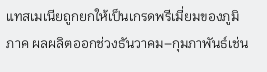แทสเมเนียถูกยกให้เป็นเกรดพรีเมี่ยมของภูมิภาค ผลผลิตออกช่วงธันวาคม–กุมภาพันธ์เช่น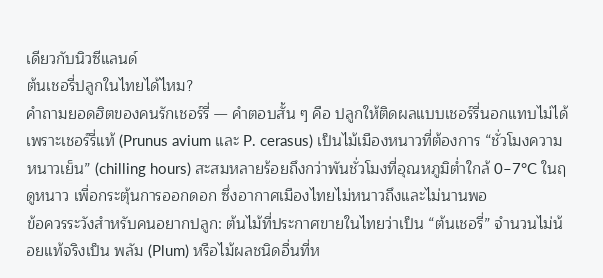เดียวกับนิวซีแลนด์
ต้นเชอรี่ปลูกในไทยได้ไหม?
คำถามยอดฮิตของคนรักเชอร์รี่ — คำตอบสั้น ๆ คือ ปลูกให้ติดผลแบบเชอร์รี่นอกแทบไม่ได้ เพราะเชอร์รี่แท้ (Prunus avium และ P. cerasus) เป็นไม้เมืองหนาวที่ต้องการ “ชั่วโมงความหนาวเย็น” (chilling hours) สะสมหลายร้อยถึงกว่าพันชั่วโมงที่อุณหภูมิต่ำใกล้ 0–7°C ในฤดูหนาว เพื่อกระตุ้นการออกดอก ซึ่งอากาศเมืองไทยไม่หนาวถึงและไม่นานพอ
ข้อควรระวังสำหรับคนอยากปลูก: ต้นไม้ที่ประกาศขายในไทยว่าเป็น “ต้นเชอรี่” จำนวนไม่น้อยแท้จริงเป็น พลัม (Plum) หรือไม้ผลชนิดอื่นที่ห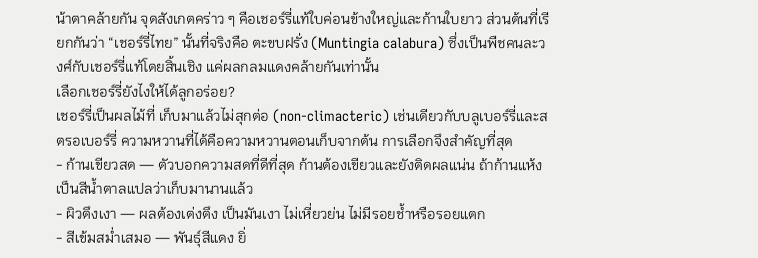น้าตาคล้ายกัน จุดสังเกตคร่าว ๆ คือเชอร์รี่แท้ใบค่อนข้างใหญ่และก้านใบยาว ส่วนต้นที่เรียกกันว่า “เชอร์รี่ไทย” นั้นที่จริงคือ ตะขบฝรั่ง (Muntingia calabura) ซึ่งเป็นพืชคนละวงศ์กับเชอร์รี่แท้โดยสิ้นเชิง แค่ผลกลมแดงคล้ายกันเท่านั้น
เลือกเชอร์รี่ยังไงให้ได้ลูกอร่อย?
เชอร์รี่เป็นผลไม้ที่ เก็บมาแล้วไม่สุกต่อ (non-climacteric) เช่นเดียวกับบลูเบอร์รี่และสตรอเบอร์รี่ ความหวานที่ได้คือความหวานตอนเก็บจากต้น การเลือกจึงสำคัญที่สุด
- ก้านเขียวสด — ตัวบอกความสดที่ดีที่สุด ก้านต้องเขียวและยังติดผลแน่น ถ้าก้านแห้งเป็นสีน้ำตาลแปลว่าเก็บมานานแล้ว
- ผิวตึงเงา — ผลต้องเต่งตึง เป็นมันเงา ไม่เหี่ยวย่น ไม่มีรอยช้ำหรือรอยแตก
- สีเข้มสม่ำเสมอ — พันธุ์สีแดง ยิ่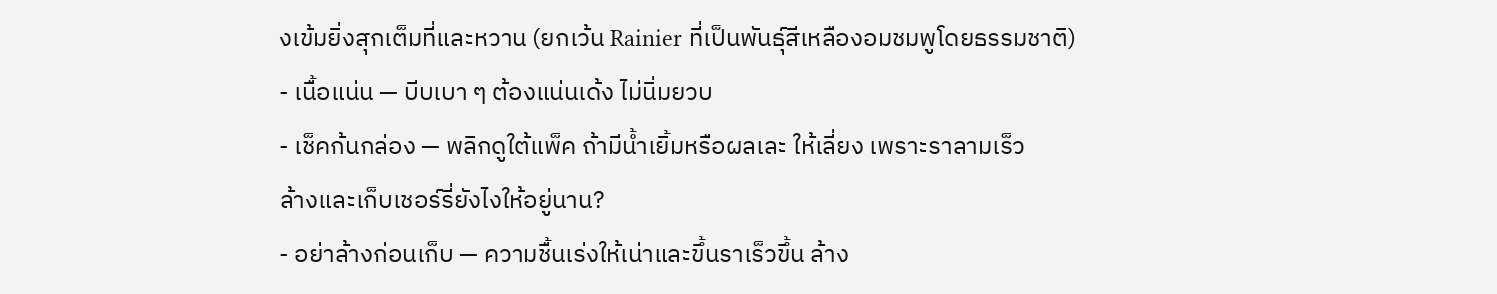งเข้มยิ่งสุกเต็มที่และหวาน (ยกเว้น Rainier ที่เป็นพันธุ์สีเหลืองอมชมพูโดยธรรมชาติ)
- เนื้อแน่น — บีบเบา ๆ ต้องแน่นเด้ง ไม่นิ่มยวบ
- เช็คก้นกล่อง — พลิกดูใต้แพ็ค ถ้ามีน้ำเยิ้มหรือผลเละ ให้เลี่ยง เพราะราลามเร็ว
ล้างและเก็บเชอร์รี่ยังไงให้อยู่นาน?
- อย่าล้างก่อนเก็บ — ความชื้นเร่งให้เน่าและขึ้นราเร็วขึ้น ล้าง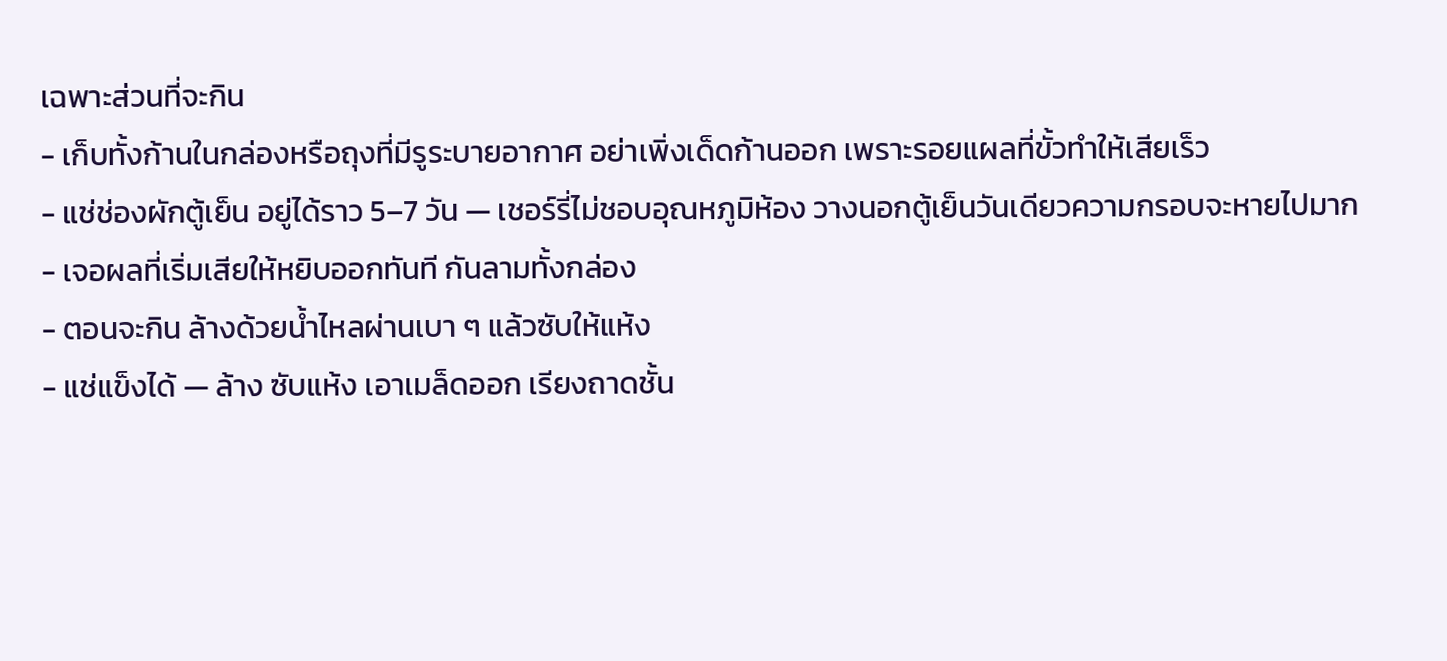เฉพาะส่วนที่จะกิน
- เก็บทั้งก้านในกล่องหรือถุงที่มีรูระบายอากาศ อย่าเพิ่งเด็ดก้านออก เพราะรอยแผลที่ขั้วทำให้เสียเร็ว
- แช่ช่องผักตู้เย็น อยู่ได้ราว 5–7 วัน — เชอร์รี่ไม่ชอบอุณหภูมิห้อง วางนอกตู้เย็นวันเดียวความกรอบจะหายไปมาก
- เจอผลที่เริ่มเสียให้หยิบออกทันที กันลามทั้งกล่อง
- ตอนจะกิน ล้างด้วยน้ำไหลผ่านเบา ๆ แล้วซับให้แห้ง
- แช่แข็งได้ — ล้าง ซับแห้ง เอาเมล็ดออก เรียงถาดชั้น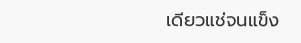เดียวแช่จนแข็ง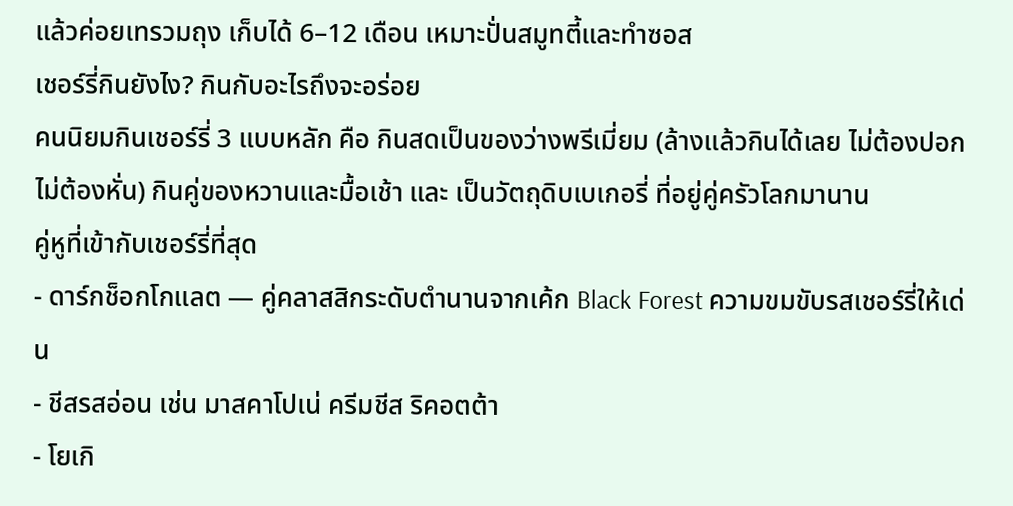แล้วค่อยเทรวมถุง เก็บได้ 6–12 เดือน เหมาะปั่นสมูทตี้และทำซอส
เชอร์รี่กินยังไง? กินกับอะไรถึงจะอร่อย
คนนิยมกินเชอร์รี่ 3 แบบหลัก คือ กินสดเป็นของว่างพรีเมี่ยม (ล้างแล้วกินได้เลย ไม่ต้องปอกไม่ต้องหั่น) กินคู่ของหวานและมื้อเช้า และ เป็นวัตถุดิบเบเกอรี่ ที่อยู่คู่ครัวโลกมานาน
คู่หูที่เข้ากับเชอร์รี่ที่สุด
- ดาร์กช็อกโกแลต — คู่คลาสสิกระดับตำนานจากเค้ก Black Forest ความขมขับรสเชอร์รี่ให้เด่น
- ชีสรสอ่อน เช่น มาสคาโปเน่ ครีมชีส ริคอตต้า
- โยเกิ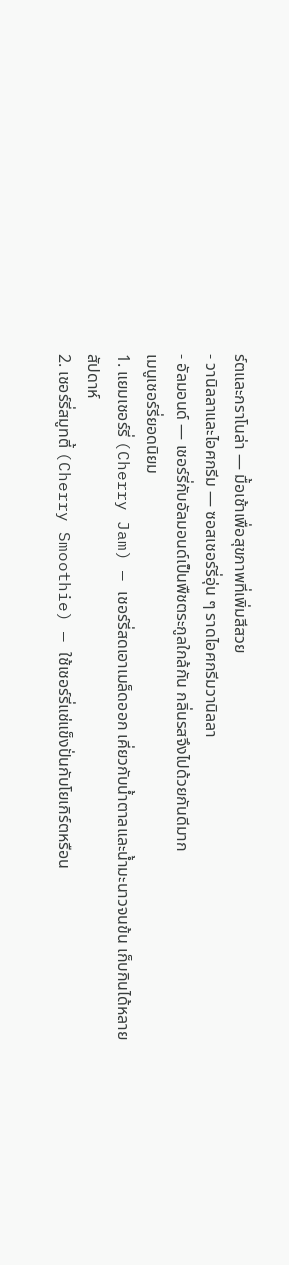ร์ตและกราโนล่า — มื้อเช้าเพื่อสุขภาพที่เพิ่มสีสวย
- วานิลลาและไอศกรีม — ซอสเชอร์รี่อุ่น ๆ ราดไอศกรีมวานิลลา
- อัลมอนด์ — เชอร์รี่กับอัลมอนด์เป็นพืชตระกูลใกล้กัน กลิ่นรสจึงไปด้วยกันดีมาก
เมนูเชอร์รี่ยอดนิยม
1. แยมเชอร์รี่ (Cherry Jam) — เชอร์รี่สดเอาเมล็ดออก เคี่ยวกับน้ำตาลและน้ำมะนาวจนข้น เก็บกินได้หลายสัปดาห์
2. เชอร์รี่สมูทตี้ (Cherry Smoothie) — ใช้เชอร์รี่แช่แข็งปั่นกับโยเกิร์ตหรือน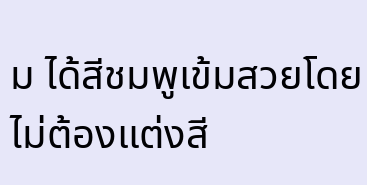ม ได้สีชมพูเข้มสวยโดยไม่ต้องแต่งสี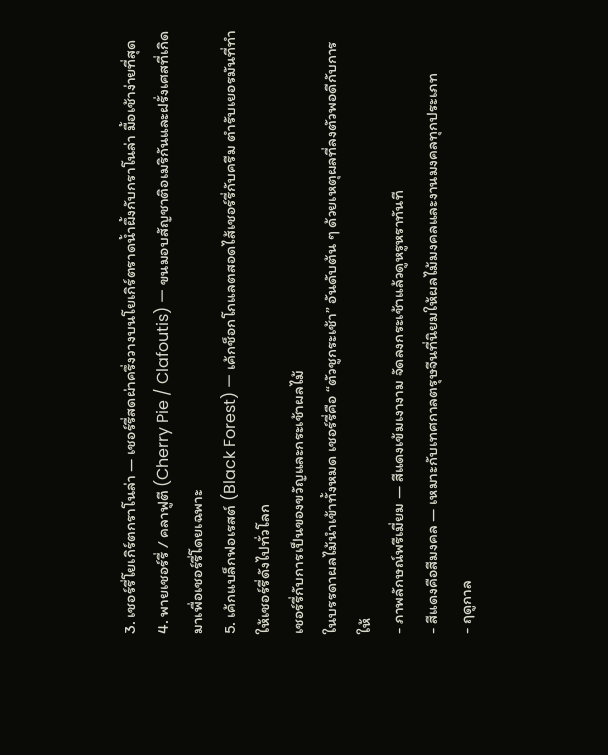3. เชอร์รี่โยเกิร์ตกราโนล่า — เชอร์รี่สดผ่าครึ่งวางบนโยเกิร์ตราดน้ำผึ้งกับกราโนล่า มื้อเช้าง่ายที่สุด
4. พายเชอร์รี่ / คลาฟูตี (Cherry Pie / Clafoutis) — ขนมอบสัญชาติอเมริกันและฝรั่งเศสที่เกิดมาเพื่อเชอร์รี่โดยเฉพาะ
5. เค้กแบล็กฟอเรสต์ (Black Forest) — เค้กช็อกโกแลตสอดไส้เชอร์รี่กับครีม ตำรับเยอรมันที่ทำให้เชอร์รี่ดังไปทั่วโลก
เชอร์รี่กับการเป็นของขวัญและกระเช้าผลไม้
ในบรรดาผลไม้นำเข้าทั้งหมด เชอร์รี่คือ “ตัวชูกระเช้า” อันดับต้น ๆ ด้วยเหตุผลที่ลงตัวพอดีกับการให้
- ภาพลักษณ์พรีเมี่ยม — สีแดงเข้มเงางาม จัดลงกระเช้าแล้วดูหรูหราทันที
- สีแดงคือสีมงคล — เหมาะกับเทศกาลตรุษจีนที่นิยมให้ผลไม้มงคลและงานมงคลทุกประเภท
- ฤดูกาล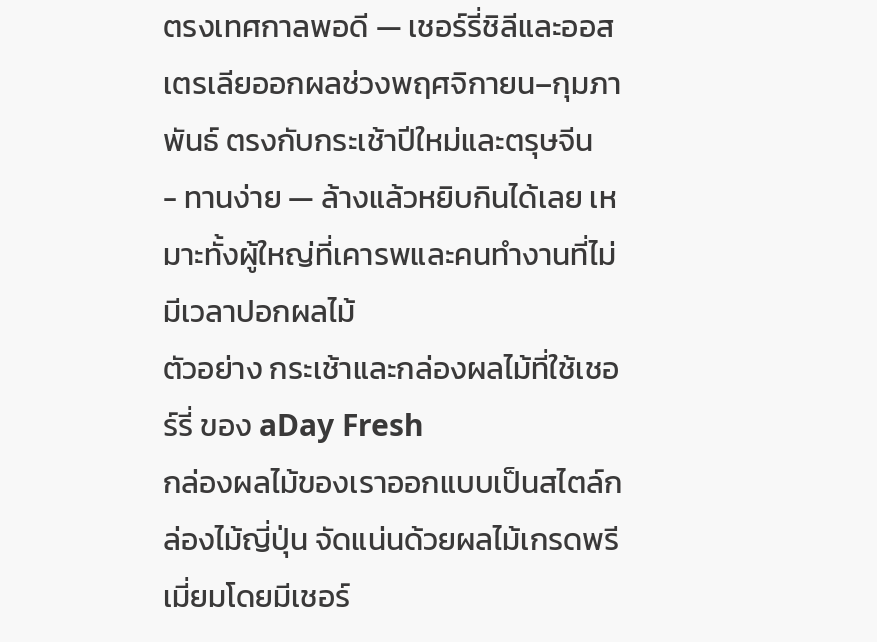ตรงเทศกาลพอดี — เชอร์รี่ชิลีและออสเตรเลียออกผลช่วงพฤศจิกายน–กุมภาพันธ์ ตรงกับกระเช้าปีใหม่และตรุษจีน
- ทานง่าย — ล้างแล้วหยิบกินได้เลย เหมาะทั้งผู้ใหญ่ที่เคารพและคนทำงานที่ไม่มีเวลาปอกผลไม้
ตัวอย่าง กระเช้าและกล่องผลไม้ที่ใช้เชอร์รี่ ของ aDay Fresh
กล่องผลไม้ของเราออกแบบเป็นสไตล์กล่องไม้ญี่ปุ่น จัดแน่นด้วยผลไม้เกรดพรีเมี่ยมโดยมีเชอร์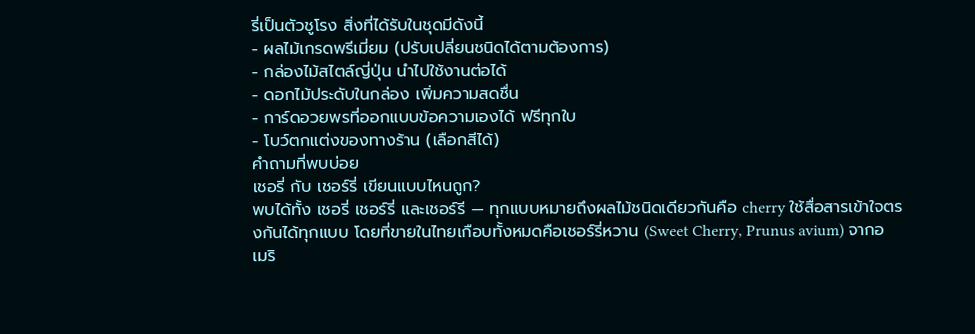รี่เป็นตัวชูโรง สิ่งที่ได้รับในชุดมีดังนี้
- ผลไม้เกรดพรีเมี่ยม (ปรับเปลี่ยนชนิดได้ตามต้องการ)
- กล่องไม้สไตล์ญี่ปุ่น นำไปใช้งานต่อได้
- ดอกไม้ประดับในกล่อง เพิ่มความสดชื่น
- การ์ดอวยพรที่ออกแบบข้อความเองได้ ฟรีทุกใบ
- โบว์ตกแต่งของทางร้าน (เลือกสีได้)
คำถามที่พบบ่อย
เชอรี่ กับ เชอร์รี่ เขียนแบบไหนถูก?
พบได้ทั้ง เชอรี่ เชอร์รี่ และเชอร์รี — ทุกแบบหมายถึงผลไม้ชนิดเดียวกันคือ cherry ใช้สื่อสารเข้าใจตรงกันได้ทุกแบบ โดยที่ขายในไทยเกือบทั้งหมดคือเชอร์รี่หวาน (Sweet Cherry, Prunus avium) จากอเมริ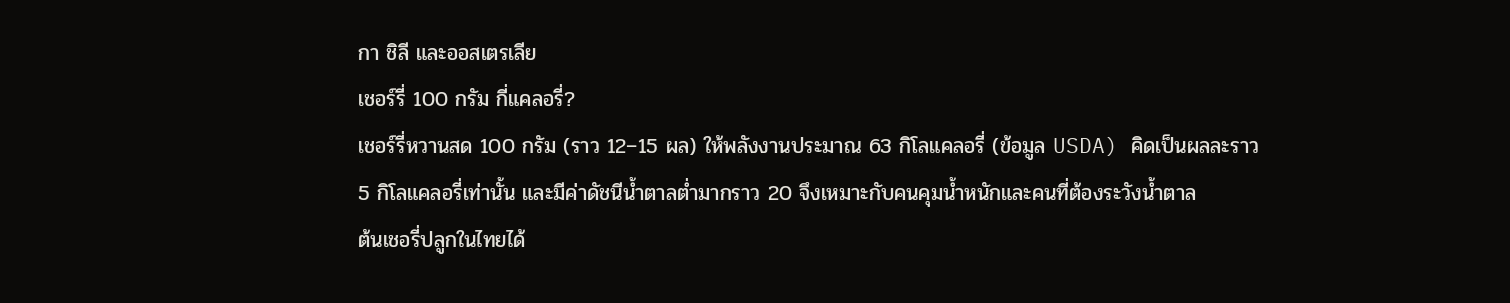กา ชิลี และออสเตรเลีย
เชอร์รี่ 100 กรัม กี่แคลอรี่?
เชอร์รี่หวานสด 100 กรัม (ราว 12–15 ผล) ให้พลังงานประมาณ 63 กิโลแคลอรี่ (ข้อมูล USDA) คิดเป็นผลละราว 5 กิโลแคลอรี่เท่านั้น และมีค่าดัชนีน้ำตาลต่ำมากราว 20 จึงเหมาะกับคนคุมน้ำหนักและคนที่ต้องระวังน้ำตาล
ต้นเชอรี่ปลูกในไทยได้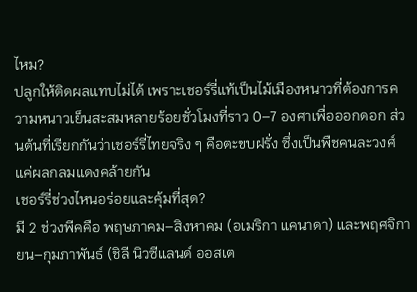ไหม?
ปลูกให้ติดผลแทบไม่ได้ เพราะเชอร์รี่แท้เป็นไม้เมืองหนาวที่ต้องการความหนาวเย็นสะสมหลายร้อยชั่วโมงที่ราว 0–7 องศาเพื่อออกดอก ส่วนต้นที่เรียกกันว่าเชอร์รี่ไทยจริง ๆ คือตะขบฝรั่ง ซึ่งเป็นพืชคนละวงศ์ แค่ผลกลมแดงคล้ายกัน
เชอร์รี่ช่วงไหนอร่อยและคุ้มที่สุด?
มี 2 ช่วงพีคคือ พฤษภาคม–สิงหาคม (อเมริกา แคนาดา) และพฤศจิกายน–กุมภาพันธ์ (ชิลี นิวซีแลนด์ ออสเต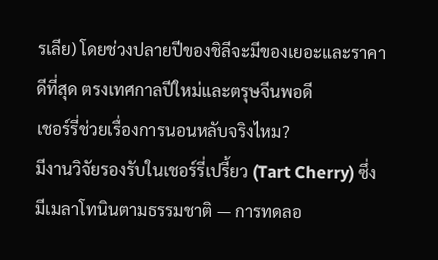รเลีย) โดยช่วงปลายปีของชิลีจะมีของเยอะและราคาดีที่สุด ตรงเทศกาลปีใหม่และตรุษจีนพอดี
เชอร์รี่ช่วยเรื่องการนอนหลับจริงไหม?
มีงานวิจัยรองรับในเชอร์รี่เปรี้ยว (Tart Cherry) ซึ่งมีเมลาโทนินตามธรรมชาติ — การทดลอ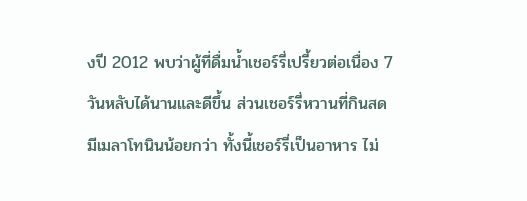งปี 2012 พบว่าผู้ที่ดื่มน้ำเชอร์รี่เปรี้ยวต่อเนื่อง 7 วันหลับได้นานและดีขึ้น ส่วนเชอร์รี่หวานที่กินสดมีเมลาโทนินน้อยกว่า ทั้งนี้เชอร์รี่เป็นอาหาร ไม่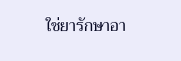ใช่ยารักษาอา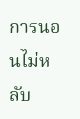การนอนไม่หลับ